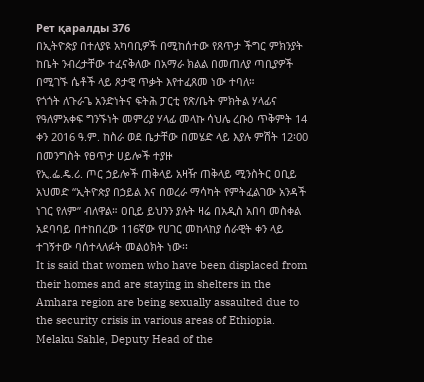Рет қаралды 376
በኢትዮጵያ በተለያዩ አካባቢዎች በሚከሰተው የጸጥታ ችግር ምክንያት ከቤት ንብረታቸው ተፈናቅለው በአማራ ክልል በመጠለያ ጣቢያዎች በሚገኙ ሴቶች ላይ ጾታዊ ጥቃት እየተፈጸመ ነው ተባለ።
የጎጎት ለጉራጌ አንድነትና ፍትሕ ፓርቲ የጽ/ቤት ምክትል ሃላፊና የዓለምአቀፍ ግንኙነት መምሪያ ሃላፊ መላኩ ሳህሌ ረቡዕ ጥቅምት 14 ቀን 2016 ዓ.ም. ከስራ ወደ ቤታቸው በመሄድ ላይ እያሉ ምሽት 12፡00 በመንግስት የፀጥታ ሀይሎች ተያዙ
የኢ.ፌ.ዴ.ሪ. ጦር ኃይሎች ጠቅላይ አዛዥ ጠቅላይ ሚንስትር ዐቢይ አህመድ “ኢትዮጵያ በኃይል እና በወረራ ማሳካት የምትፈልገው አንዳች ነገር የለም” ብለዋል። ዐቢይ ይህንን ያሉት ዛሬ በአዲስ አበባ መስቀል አደባባይ በተከበረው 116ኛው የሀገር መከላከያ ሰራዊት ቀን ላይ ተገኝተው ባሰተላለፉት መልዕክት ነው፡፡
It is said that women who have been displaced from their homes and are staying in shelters in the Amhara region are being sexually assaulted due to the security crisis in various areas of Ethiopia.
Melaku Sahle, Deputy Head of the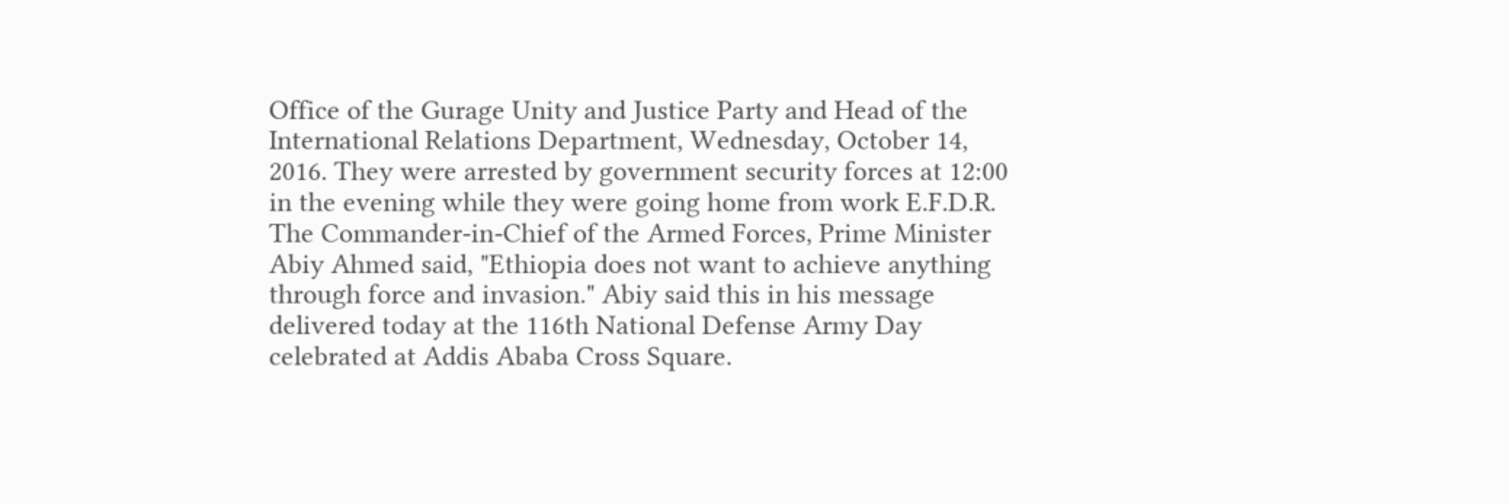Office of the Gurage Unity and Justice Party and Head of the International Relations Department, Wednesday, October 14, 2016. They were arrested by government security forces at 12:00 in the evening while they were going home from work E.F.D.R.
The Commander-in-Chief of the Armed Forces, Prime Minister Abiy Ahmed said, "Ethiopia does not want to achieve anything through force and invasion." Abiy said this in his message delivered today at the 116th National Defense Army Day celebrated at Addis Ababa Cross Square.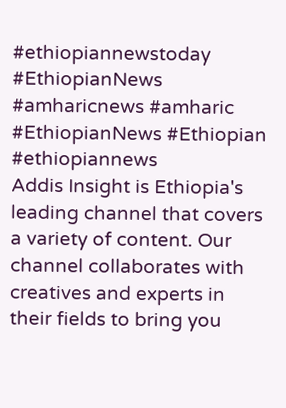#ethiopiannewstoday
#EthiopianNews #amharicnews #amharic
#EthiopianNews #Ethiopian #ethiopiannews
Addis Insight is Ethiopia's leading channel that covers a variety of content. Our channel collaborates with creatives and experts in their fields to bring you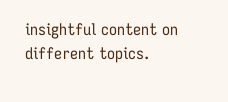insightful content on different topics.